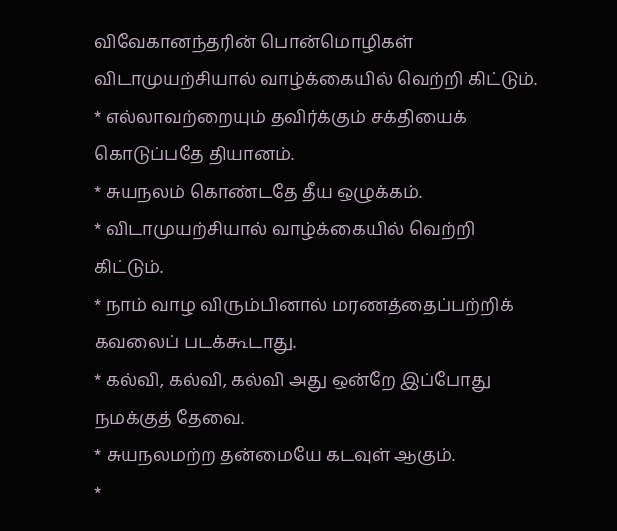விவேகானந்தரின் பொன்மொழிகள்
விடாமுயற்சியால் வாழ்க்கையில் வெற்றி கிட்டும்.
* எல்லாவற்றையும் தவிர்க்கும் சக்தியைக்
கொடுப்பதே தியானம்.
* சுயநலம் கொண்டதே தீய ஒழுக்கம்.
* விடாமுயற்சியால் வாழ்க்கையில் வெற்றி
கிட்டும்.
* நாம் வாழ விரும்பினால் மரணத்தைப்பற்றிக்
கவலைப் படக்கூடாது.
* கல்வி, கல்வி, கல்வி அது ஒன்றே இப்போது
நமக்குத் தேவை.
* சுயநலமற்ற தன்மையே கடவுள் ஆகும்.
*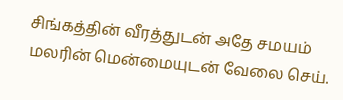சிங்கத்தின் வீரத்துடன் அதே சமயம் மலரின் மென்மையுடன் வேலை செய்.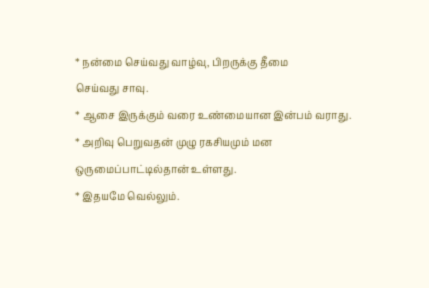* நன்மை செய்வது வாழ்வு, பிறருக்கு தீமை
செய்வது சாவு.
* ஆசை இருக்கும் வரை உண்மையான இன்பம் வராது.
* அறிவு பெறுவதன் முழு ரகசியமும் மன
ஒருமைப்பாட்டில்தான் உள்ளது.
* இதயமே வெல்லும்.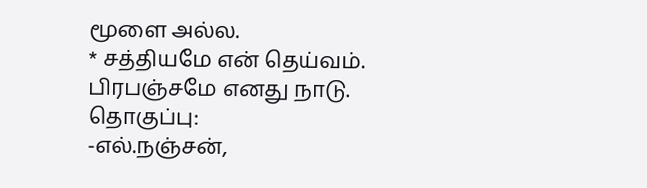மூளை அல்ல.
* சத்தியமே என் தெய்வம். பிரபஞ்சமே எனது நாடு.
தொகுப்பு:
-எல்.நஞ்சன்,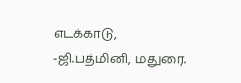எடக்காடு, -ஜி.பத்மினி, மதுரை.